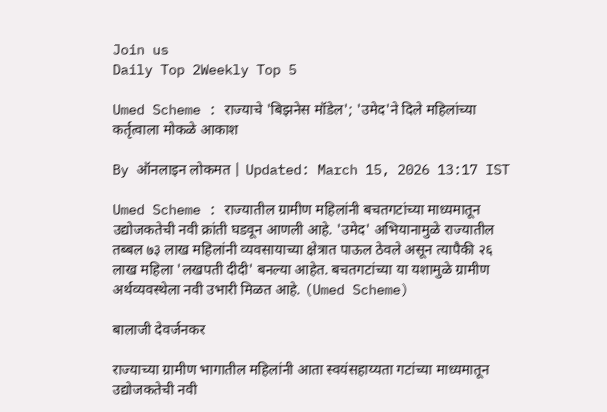Join us
Daily Top 2Weekly Top 5

Umed Scheme : राज्याचे 'बिझनेस मॉडेल'; 'उमेद'ने दिले महिलांच्या कर्तृत्वाला मोकळे आकाश

By ऑनलाइन लोकमत | Updated: March 15, 2026 13:17 IST

Umed Scheme : राज्यातील ग्रामीण महिलांनी बचतगटांच्या माध्यमातून उद्योजकतेची नवी क्रांती घडवून आणली आहे. 'उमेद' अभियानामुळे राज्यातील तब्बल ७३ लाख महिलांनी व्यवसायाच्या क्षेत्रात पाऊल ठेवले असून त्यापैकी २६ लाख महिला 'लखपती दीदी' बनल्या आहेत. बचतगटांच्या या यशामुळे ग्रामीण अर्थव्यवस्थेला नवी उभारी मिळत आहे. (Umed Scheme)

बालाजी देवर्जनकर

राज्याच्या ग्रामीण भागातील महिलांनी आता स्वयंसहाय्यता गटांच्या माध्यमातून उद्योजकतेची नवी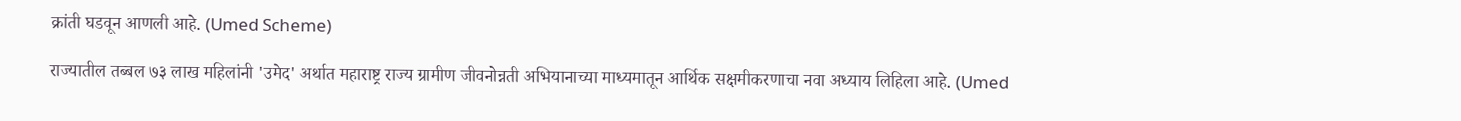क्रांती घडवून आणली आहे. (Umed Scheme)

राज्यातील तब्बल ७३ लाख महिलांनी 'उमेद' अर्थात महाराष्ट्र राज्य ग्रामीण जीवनोन्नती अभियानाच्या माध्यमातून आर्थिक सक्षमीकरणाचा नवा अध्याय लिहिला आहे. (Umed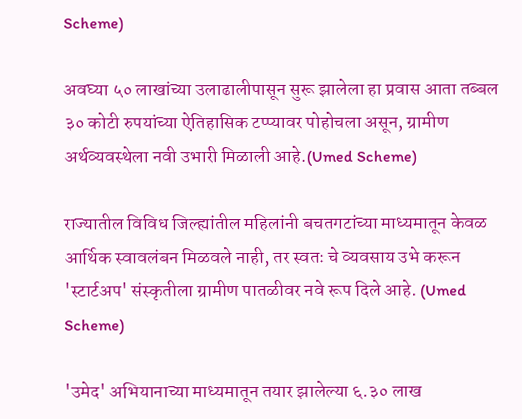Scheme)

अवघ्या ५० लाखांच्या उलाढालीपासून सुरू झालेला हा प्रवास आता तब्बल ३० कोटी रुपयांच्या ऐतिहासिक टप्प्यावर पोहोचला असून, ग्रामीण अर्थव्यवस्थेला नवी उभारी मिळाली आहे.(Umed Scheme)

राज्यातील विविध जिल्ह्यांतील महिलांनी बचतगटांच्या माध्यमातून केवळ आर्थिक स्वावलंबन मिळवले नाही, तर स्वतः चे व्यवसाय उभे करून 'स्टार्टअप' संस्कृतीला ग्रामीण पातळीवर नवे रूप दिले आहे. (Umed Scheme)

'उमेद' अभियानाच्या माध्यमातून तयार झालेल्या ६.३० लाख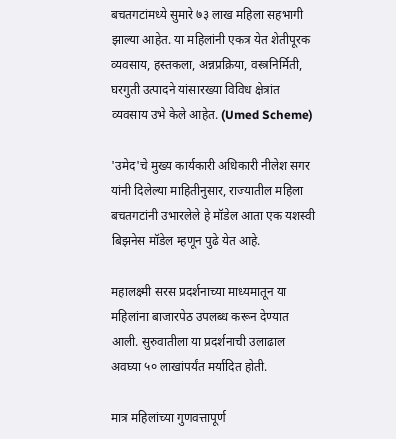बचतगटांमध्ये सुमारे ७३ लाख महिला सहभागी झाल्या आहेत. या महिलांनी एकत्र येत शेतीपूरक व्यवसाय, हस्तकला, अन्नप्रक्रिया, वस्त्रनिर्मिती, घरगुती उत्पादने यांसारख्या विविध क्षेत्रांत व्यवसाय उभे केले आहेत. (Umed Scheme)

'उमेद'चे मुख्य कार्यकारी अधिकारी नीलेश सगर यांनी दिलेल्या माहितीनुसार, राज्यातील महिला बचतगटांनी उभारलेले हे मॉडेल आता एक यशस्वी बिझनेस मॉडेल म्हणून पुढे येत आहे.

महालक्ष्मी सरस प्रदर्शनाच्या माध्यमातून या महिलांना बाजारपेठ उपलब्ध करून देण्यात आली. सुरुवातीला या प्रदर्शनाची उलाढाल अवघ्या ५० लाखांपर्यंत मर्यादित होती.

मात्र महिलांच्या गुणवत्तापूर्ण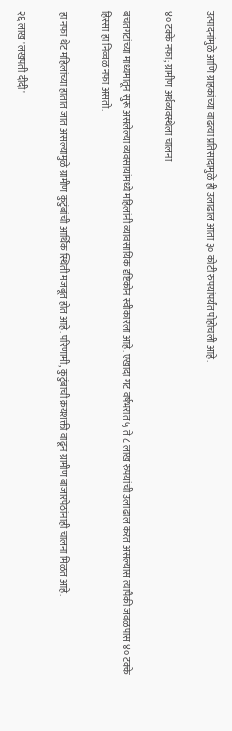उत्पादनांमुळे आणि ग्राहकांच्या वाढत्या प्रतिसादामुळे ही उलाढाल आता ३० कोटी रुपयांपर्यंत पोहोचली आहे.

४० टक्के नफा; ग्रामीण अर्थव्यवस्थेला चालना

बचतगटांच्या माध्यमातून सुरू असलेल्या व्यवसायांमध्ये महिलांनी व्यावसायिक दृष्टिकोन स्वीकारला आहे. एखादा गट वर्षभरात ५ ते ८ लाख रुपयांची उलाढाल करत असल्यास त्यापैकी जवळपास ४० टक्के हिस्सा हा निव्वळ नफा असतो.

हा नफा थेट महिलांच्या हातात जात असल्यामुळे ग्रामीण कुटुंबांची आर्थिक स्थिती मजबूत होत आहे. परिणामी, कुटुंबाची क्रयशक्ती वाढून ग्रामीण बाजारपेठांनाही चालना मिळत आहे.

२६ लाख 'लखपती दीदी'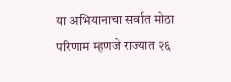या अभियानाचा सर्वात मोठा परिणाम म्हणजे राज्यात २६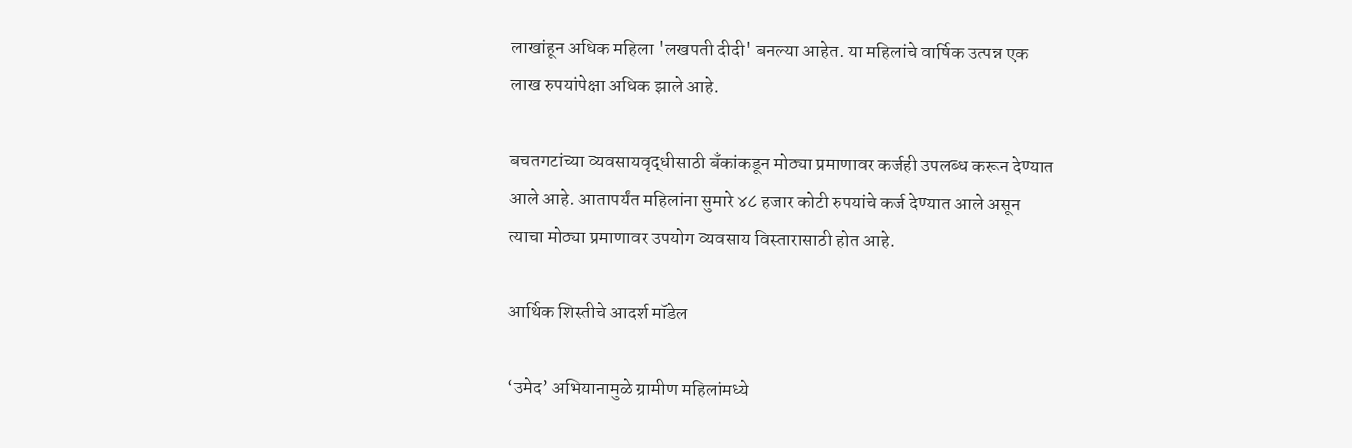लाखांहून अधिक महिला 'लखपती दीदी' बनल्या आहेत. या महिलांचे वार्षिक उत्पन्न एक लाख रुपयांपेक्षा अधिक झाले आहे.

बचतगटांच्या व्यवसायवृद्धीसाठी बँकांकडून मोठ्या प्रमाणावर कर्जही उपलब्ध करून देण्यात आले आहे. आतापर्यंत महिलांना सुमारे ४८ हजार कोटी रुपयांचे कर्ज देण्यात आले असून त्याचा मोठ्या प्रमाणावर उपयोग व्यवसाय विस्तारासाठी होत आहे.

आर्थिक शिस्तीचे आदर्श मॉडेल

‘उमेद’ अभियानामुळे ग्रामीण महिलांमध्ये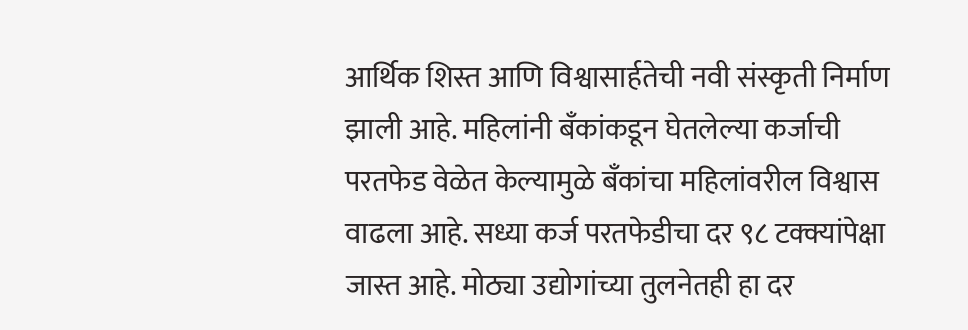आर्थिक शिस्त आणि विश्वासार्हतेची नवी संस्कृती निर्माण झाली आहे. महिलांनी बँकांकडून घेतलेल्या कर्जाची परतफेड वेळेत केल्यामुळे बँकांचा महिलांवरील विश्वास वाढला आहे. सध्या कर्ज परतफेडीचा दर ९८ टक्क्यांपेक्षा जास्त आहे. मोठ्या उद्योगांच्या तुलनेतही हा दर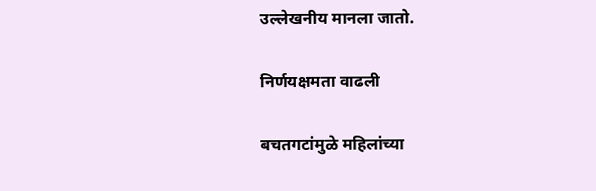उल्लेखनीय मानला जातो.

निर्णयक्षमता वाढली

बचतगटांमुळे महिलांच्या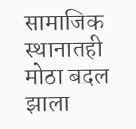सामाजिक स्थानातही मोठा बदल झाला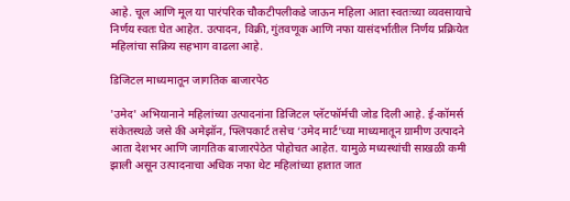आहे. चूल आणि मूल या पारंपरिक चौकटीपलीकडे जाऊन महिला आता स्वतःच्या व्यवसायाचे निर्णय स्वतः घेत आहेत. उत्पादन, विक्री, गुंतवणूक आणि नफा यासंदर्भातील निर्णय प्रक्रियेत महिलांचा सक्रिय सहभाग वाढला आहे.

डिजिटल माध्यमातून जागतिक बाजारपेठ

'उमेद' अभियानाने महिलांच्या उत्पादनांना डिजिटल प्लॅटफॉर्मची जोड दिली आहे. ई-कॉमर्स संकेतस्थळे जसे की अमेझॉन, फ्लिपकार्ट तसेच ‘उमेद मार्ट’च्या माध्यमातून ग्रामीण उत्पादने आता देशभर आणि जागतिक बाजारपेठेत पोहोचत आहेत. यामुळे मध्यस्थांची साखळी कमी झाली असून उत्पादनाचा अधिक नफा थेट महिलांच्या हातात जात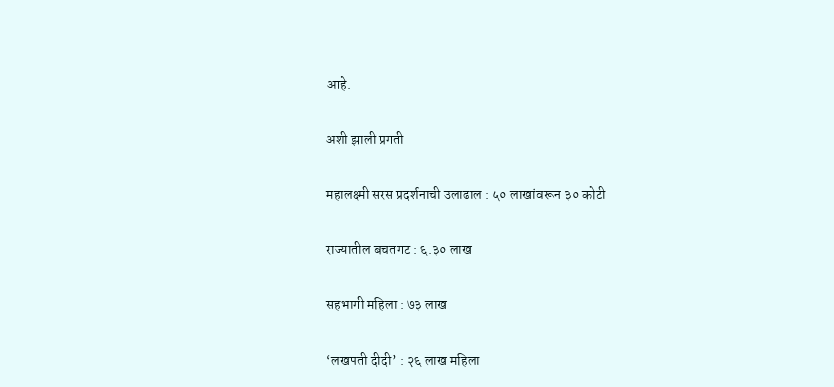आहे.

अशी झाली प्रगती

महालक्ष्मी सरस प्रदर्शनाची उलाढाल : ५० लाखांवरून ३० कोटी

राज्यातील बचतगट : ६.३० लाख

सहभागी महिला : ७३ लाख

‘लखपती दीदी’ : २६ लाख महिला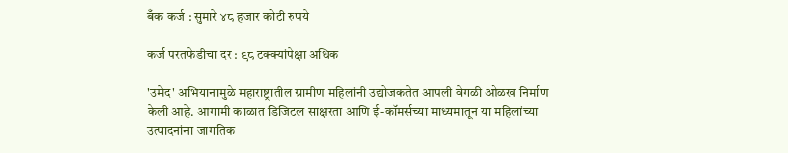बँक कर्ज : सुमारे ४८ हजार कोटी रुपये

कर्ज परतफेडीचा दर : ९८ टक्क्यांपेक्षा अधिक

'उमेद' अभियानामुळे महाराष्ट्रातील ग्रामीण महिलांनी उद्योजकतेत आपली वेगळी ओळख निर्माण केली आहे. आगामी काळात डिजिटल साक्षरता आणि ई-कॉमर्सच्या माध्यमातून या महिलांच्या उत्पादनांना जागतिक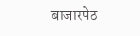बाजारपेठ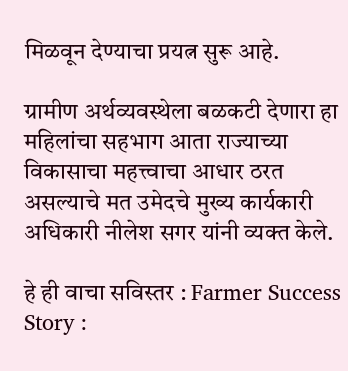मिळवून देण्याचा प्रयत्न सुरू आहे.

ग्रामीण अर्थव्यवस्थेला बळकटी देणारा हा महिलांचा सहभाग आता राज्याच्या विकासाचा महत्त्वाचा आधार ठरत असल्याचे मत उमेदचे मुख्य कार्यकारी अधिकारी नीलेश सगर यांनी व्यक्त केले.

हे ही वाचा सविस्तर : Farmer Success Story :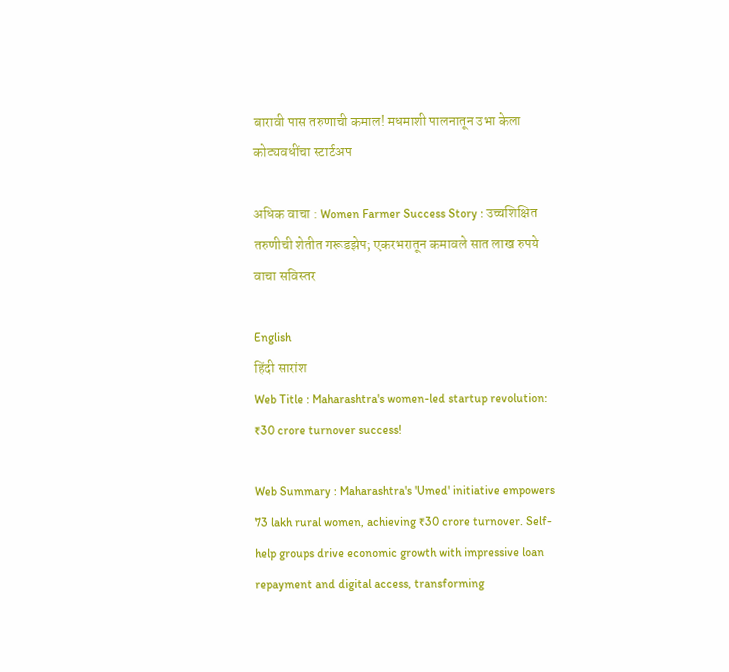बारावी पास तरुणाची कमाल! मधमाशी पालनातून उभा केला कोट्यवधींचा स्टार्टअप

अधिक वाचा : Women Farmer Success Story : उच्चशिक्षित तरुणीची शेतीत गरूडझेप; एकरभरातून कमावले सात लाख रुपये वाचा सविस्तर

English
हिंदी सारांश
Web Title : Maharashtra's women-led startup revolution: ₹30 crore turnover success!

Web Summary : Maharashtra's 'Umed' initiative empowers 73 lakh rural women, achieving ₹30 crore turnover. Self-help groups drive economic growth with impressive loan repayment and digital access, transforming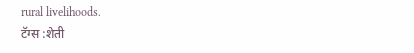rural livelihoods.
टॅग्स :शेती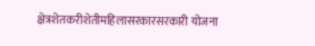क्षेत्रशेतकरीशेतीमहिलासरकारसरकारी योजना